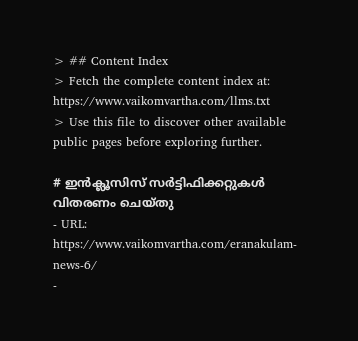> ## Content Index
> Fetch the complete content index at: https://www.vaikomvartha.com/llms.txt
> Use this file to discover other available public pages before exploring further.

# ഇൻക്ലൂസിസ് സർട്ടിഫിക്കറ്റുകൾ വിതരണം ചെയ്തു
- URL: https://www.vaikomvartha.com/eranakulam-news-6/
-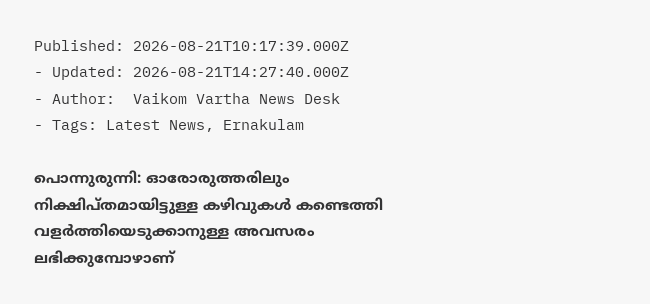Published: 2026-08-21T10:17:39.000Z
- Updated: 2026-08-21T14:27:40.000Z
- Author:  Vaikom Vartha News Desk
- Tags: Latest News, Ernakulam

പൊന്നുരുന്നി: ഓരോരുത്തരിലും നിക്ഷിപ്തമായിട്ടുള്ള കഴിവുകൾ കണ്ടെത്തി വളർത്തിയെടുക്കാനുള്ള അവസരം ലഭിക്കുമ്പോഴാണ്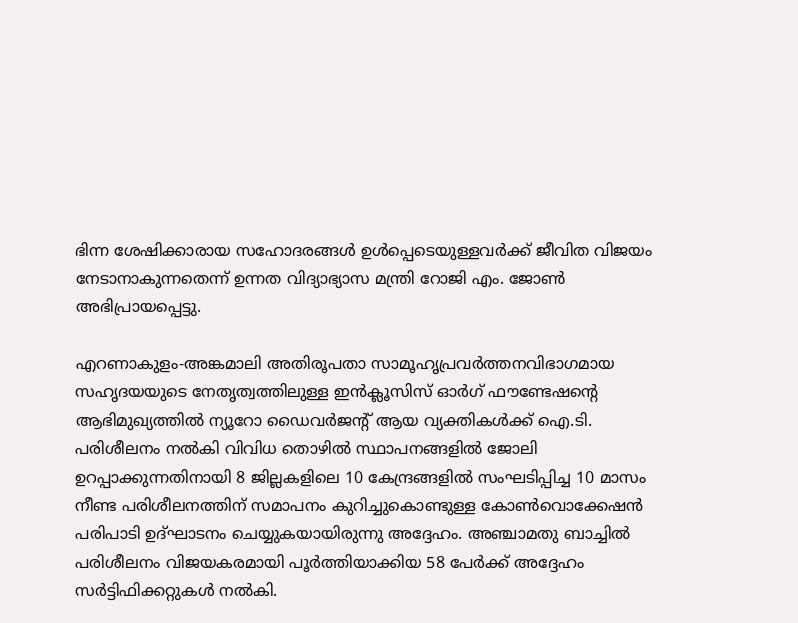ഭിന്ന ശേഷിക്കാരായ സഹോദരങ്ങൾ ഉൾപ്പെടെയുള്ളവർക്ക് ജീവിത വിജയം നേടാനാകുന്നതെന്ന് ഉന്നത വിദ്യാഭ്യാസ മന്ത്രി റോജി എം. ജോൺ അഭിപ്രായപ്പെട്ടു.

എറണാകുളം-അങ്കമാലി അതിരൂപതാ സാമൂഹൃപ്രവർത്തനവിഭാഗമായ സഹൃദയയുടെ നേതൃത്വത്തിലുള്ള ഇൻക്ലൂസിസ് ഓർഗ് ഫൗണ്ടേഷൻ്റെ ആഭിമുഖ്യത്തിൽ ന്യൂറോ ഡൈവർജൻ്റ് ആയ വ്യക്തികൾക്ക് ഐ.ടി. പരിശീലനം നൽകി വിവിധ തൊഴിൽ സ്ഥാപനങ്ങളിൽ ജോലി ഉറപ്പാക്കുന്നതിനായി 8 ജില്ലകളിലെ 10 കേന്ദ്രങ്ങളിൽ സംഘടിപ്പിച്ച 10 മാസം നീണ്ട പരിശീലനത്തിന് സമാപനം കുറിച്ചുകൊണ്ടുള്ള കോൺവൊക്കേഷൻ പരിപാടി ഉദ്ഘാടനം ചെയ്യുകയായിരുന്നു അദ്ദേഹം. അഞ്ചാമതു ബാച്ചിൽ പരിശീലനം വിജയകരമായി പൂർത്തിയാക്കിയ 58 പേർക്ക് അദ്ദേഹം സർട്ടിഫിക്കറ്റുകൾ നൽകി.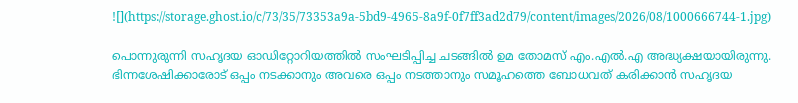![](https://storage.ghost.io/c/73/35/73353a9a-5bd9-4965-8a9f-0f7ff3ad2d79/content/images/2026/08/1000666744-1.jpg)

പൊന്നുരുന്നി സഹൃദയ ഓഡിറ്റോറിയത്തിൽ സംഘടിപ്പിച്ച ചടങ്ങിൽ ഉമ തോമസ് എം.എൽ.എ അദ്ധ്യക്ഷയായിരുന്നു. ഭിന്നശേഷിക്കാരോട് ഒപ്പം നടക്കാനും അവരെ ഒപ്പം നടത്താനും സമൂഹത്തെ ബോധവത് കരിക്കാൻ സഹൃദയ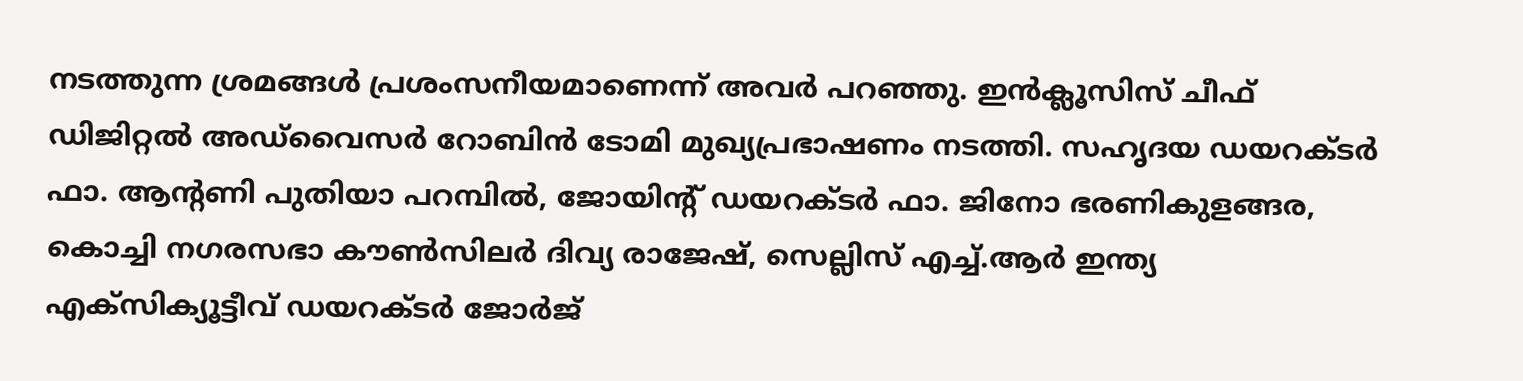നടത്തുന്ന ശ്രമങ്ങൾ പ്രശംസനീയമാണെന്ന് അവർ പറഞ്ഞു. ഇൻക്ലൂസിസ് ചീഫ് ഡിജിറ്റൽ അഡ്‌വൈസർ റോബിൻ ടോമി മുഖ്യപ്രഭാഷണം നടത്തി. സഹൃദയ ഡയറക്ടർ ഫാ. ആൻ്റണി പുതിയാ പറമ്പിൽ, ജോയിൻ്റ് ഡയറക്ടർ ഫാ. ജിനോ ഭരണികുളങ്ങര, കൊച്ചി നഗരസഭാ കൗൺസിലർ ദിവ്യ രാജേഷ്, സെല്ലിസ് എച്ച്.ആർ ഇന്ത്യ എക്സിക്യൂട്ടീവ് ഡയറക്ടർ ജോർജ്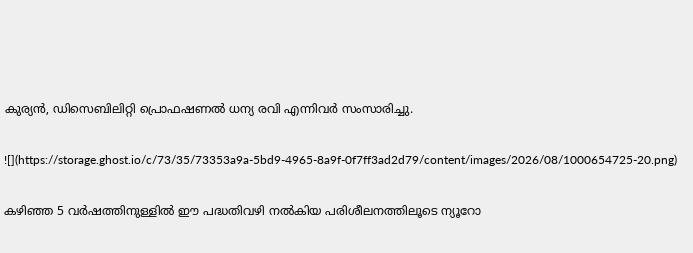കുര്യൻ, ഡിസെബിലിറ്റി പ്രൊഫഷണൽ ധന്യ രവി എന്നിവർ സംസാരിച്ചു.

![](https://storage.ghost.io/c/73/35/73353a9a-5bd9-4965-8a9f-0f7ff3ad2d79/content/images/2026/08/1000654725-20.png)

കഴിഞ്ഞ 5 വർഷത്തിനുള്ളിൽ ഈ പദ്ധതിവഴി നൽകിയ പരിശീലനത്തിലൂടെ ന്യൂറോ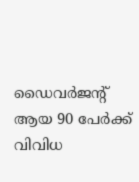ഡൈവർജൻ്റ് ആയ 90 പേർക്ക് വിവിധ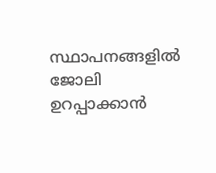സ്ഥാപനങ്ങളിൽ ജോലി ഉറപ്പാക്കാൻ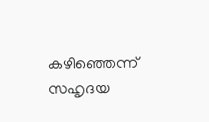കഴിഞ്ഞെന്ന് സഹൃദയ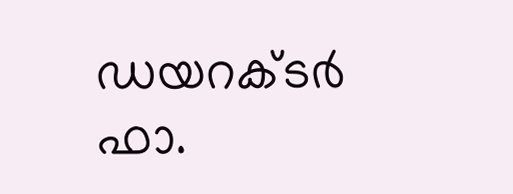ഡയറക്ടർ ഫാ.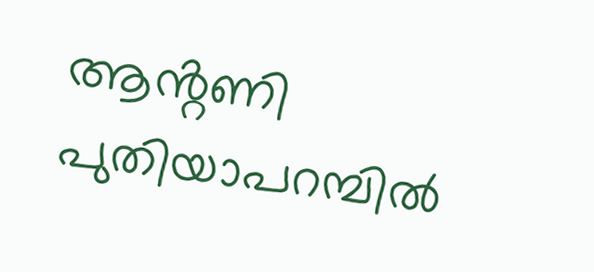ആൻ്റണി പുതിയാപറമ്പിൽ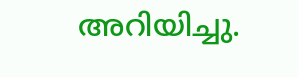അറിയിച്ചു.